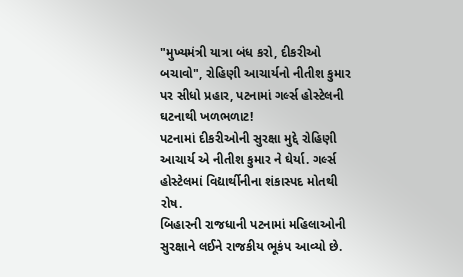"મુખ્યમંત્રી યાત્રા બંધ કરો, દીકરીઓ બચાવો", રોહિણી આચાર્યનો નીતીશ કુમાર પર સીધો પ્રહાર, પટનામાં ગર્લ્સ હોસ્ટેલની ઘટનાથી ખળભળાટ!
પટનામાં દીકરીઓની સુરક્ષા મુદ્દે રોહિણી આચાર્ય એ નીતીશ કુમાર ને ઘેર્યા. ગર્લ્સ હોસ્ટેલમાં વિદ્યાર્થીનીના શંકાસ્પદ મોતથી રોષ.
બિહારની રાજધાની પટનામાં મહિલાઓની સુરક્ષાને લઈને રાજકીય ભૂકંપ આવ્યો છે.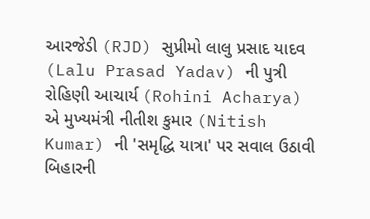આરજેડી (RJD) સુપ્રીમો લાલુ પ્રસાદ યાદવ (Lalu Prasad Yadav) ની પુત્રી રોહિણી આચાર્ય (Rohini Acharya) એ મુખ્યમંત્રી નીતીશ કુમાર (Nitish Kumar) ની 'સમૃદ્ધિ યાત્રા' પર સવાલ ઉઠાવી બિહારની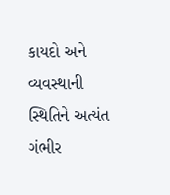કાયદો અને વ્યવસ્થાની સ્થિતિને અત્યંત ગંભીર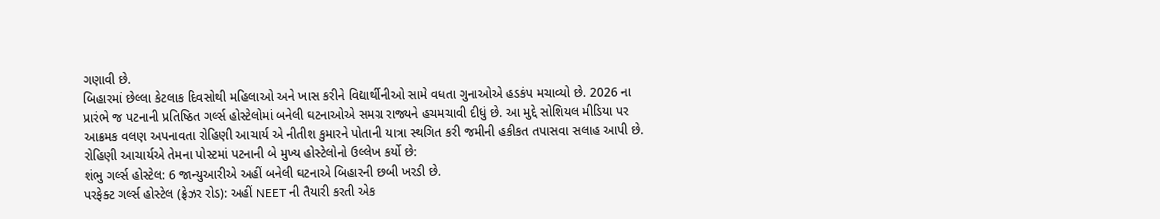ગણાવી છે.
બિહારમાં છેલ્લા કેટલાક દિવસોથી મહિલાઓ અને ખાસ કરીને વિદ્યાર્થીનીઓ સામે વધતા ગુનાઓએ હડકંપ મચાવ્યો છે. 2026 ના પ્રારંભે જ પટનાની પ્રતિષ્ઠિત ગર્લ્સ હોસ્ટેલોમાં બનેલી ઘટનાઓએ સમગ્ર રાજ્યને હચમચાવી દીધું છે. આ મુદ્દે સોશિયલ મીડિયા પર આક્રમક વલણ અપનાવતા રોહિણી આચાર્ય એ નીતીશ કુમારને પોતાની યાત્રા સ્થગિત કરી જમીની હકીકત તપાસવા સલાહ આપી છે.
રોહિણી આચાર્યએ તેમના પોસ્ટમાં પટનાની બે મુખ્ય હોસ્ટેલોનો ઉલ્લેખ કર્યો છે:
શંભુ ગર્લ્સ હોસ્ટેલ: 6 જાન્યુઆરીએ અહીં બનેલી ઘટનાએ બિહારની છબી ખરડી છે.
પરફેક્ટ ગર્લ્સ હોસ્ટેલ (ફ્રેઝર રોડ): અહીં NEET ની તૈયારી કરતી એક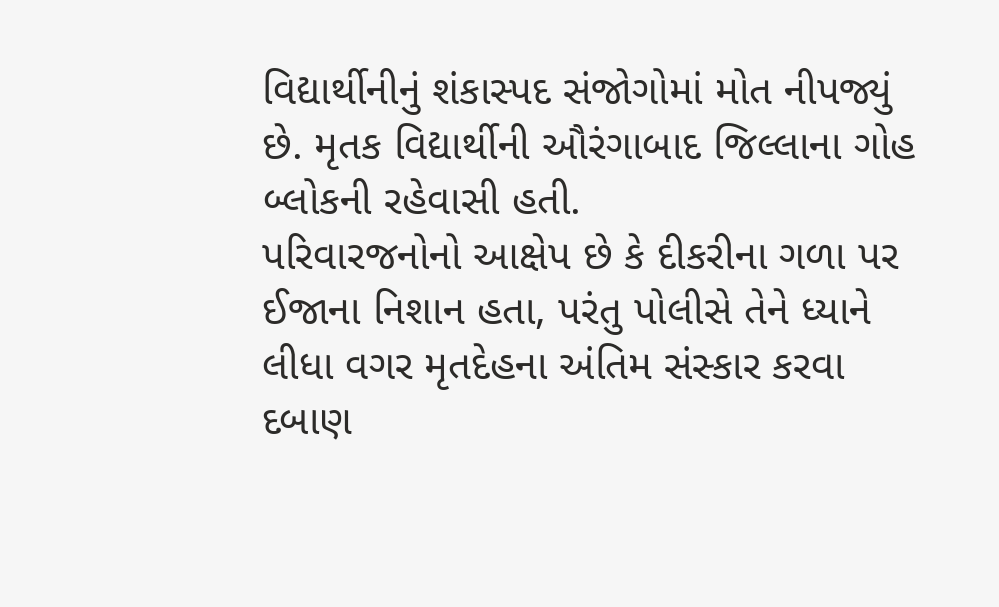વિદ્યાર્થીનીનું શંકાસ્પદ સંજોગોમાં મોત નીપજ્યું છે. મૃતક વિદ્યાર્થીની ઔરંગાબાદ જિલ્લાના ગોહ બ્લોકની રહેવાસી હતી.
પરિવારજનોનો આક્ષેપ છે કે દીકરીના ગળા પર ઈજાના નિશાન હતા, પરંતુ પોલીસે તેને ધ્યાને લીધા વગર મૃતદેહના અંતિમ સંસ્કાર કરવા દબાણ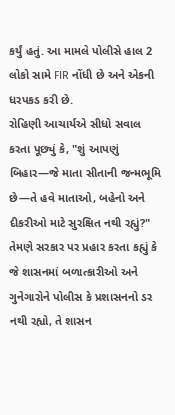કર્યું હતું. આ મામલે પોલીસે હાલ 2 લોકો સામે FIR નોંધી છે અને એકની ધરપકડ કરી છે.
રોહિણી આચાર્યએ સીધો સવાલ કરતા પૂછ્યું કે, "શું આપણું બિહાર—જે માતા સીતાની જન્મભૂમિ છે—તે હવે માતાઓ, બહેનો અને દીકરીઓ માટે સુરક્ષિત નથી રહ્યું?" તેમણે સરકાર પર પ્રહાર કરતા કહ્યું કે જે શાસનમાં બળાત્કારીઓ અને ગુનેગારોને પોલીસ કે પ્રશાસનનો ડર નથી રહ્યો, તે શાસન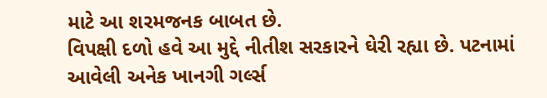માટે આ શરમજનક બાબત છે.
વિપક્ષી દળો હવે આ મુદ્દે નીતીશ સરકારને ઘેરી રહ્યા છે. પટનામાં આવેલી અનેક ખાનગી ગર્લ્સ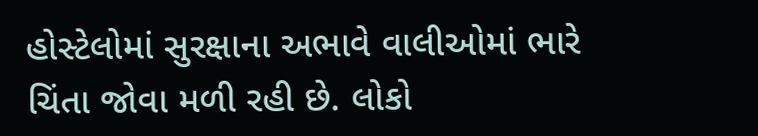હોસ્ટેલોમાં સુરક્ષાના અભાવે વાલીઓમાં ભારે ચિંતા જોવા મળી રહી છે. લોકો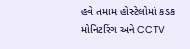હવે તમામ હોસ્ટેલોમાં કડક મોનિટરિંગ અને CCTV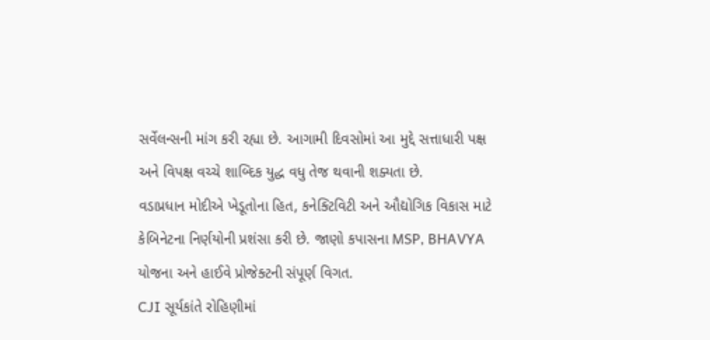સર્વેલન્સની માંગ કરી રહ્યા છે. આગામી દિવસોમાં આ મુદ્દે સત્તાધારી પક્ષ અને વિપક્ષ વચ્ચે શાબ્દિક યુદ્ધ વધુ તેજ થવાની શક્યતા છે.
વડાપ્રધાન મોદીએ ખેડૂતોના હિત, કનેક્ટિવિટી અને ઔદ્યોગિક વિકાસ માટે કેબિનેટના નિર્ણયોની પ્રશંસા કરી છે. જાણો કપાસના MSP, BHAVYA યોજના અને હાઈવે પ્રોજેક્ટની સંપૂર્ણ વિગત.
CJI સૂર્યકાંતે રોહિણીમાં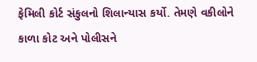ફેમિલી કોર્ટ સંકુલનો શિલાન્યાસ કર્યો. તેમણે વકીલોને કાળા કોટ અને પોલીસને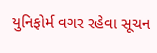યુનિફોર્મ વગર રહેવા સૂચન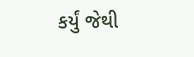કર્યું જેથી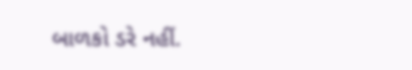બાળકો ડરે નહીં.